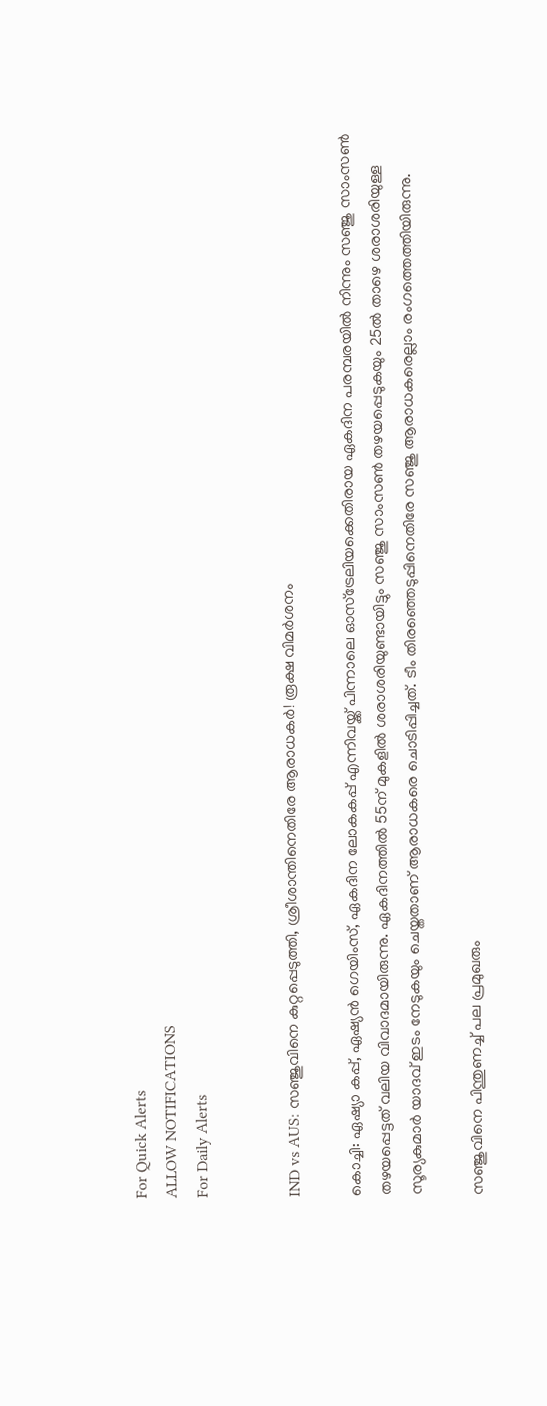For Quick Alerts
ALLOW NOTIFICATIONS
For Daily Alerts


IND vs AUS: സഞ്ജുവിനെ കുറ്റപ്പെടുത്തി, ശ്രീശാന്തിനെതിരേ ആരാധകര്‍! രൂക്ഷ വിമര്‍ശനം

കൊച്ചി: ഏഷ്യാ കപ്പ്, ഏഷ്യന്‍ ഗെയിംസ്, ഏകദിന ലോകകപ്പ് എന്നിവയ്ക്ക് പിന്നാലെ ഓസ്‌ട്രേലിയക്കെതിരായ ഏകദിന പരമ്പരയില്‍ നിന്നും സഞ്ജു സാംസണ്‍ തഴയപ്പെട്ടത് വലിയ വിവാദമായിരുന്നു. ഏകദിനത്തില്‍ 55ന് മുകളില്‍ ശരാശരിയുണ്ടായിട്ടും സഞ്ജു സാംസണ്‍ തഴയപ്പെടുകയും 25ല്‍ താഴെ ശരാശരിയുള്ള സൂര്യകുമാര്‍ യാദവ് ഇടം നേടുകയും ചെയ്തതാണ് ആരാധകരെ ചൊടിപ്പിച്ചത്. ടീം തിരഞ്ഞെടുപ്പിനെതിരേ സഞ്ജു ആരാധകരെല്ലാം രംഗത്തെത്തിയിരുന്നു.

സഞ്ജുവിനെ പിന്തുണച്ച് പല പ്രമുഖരും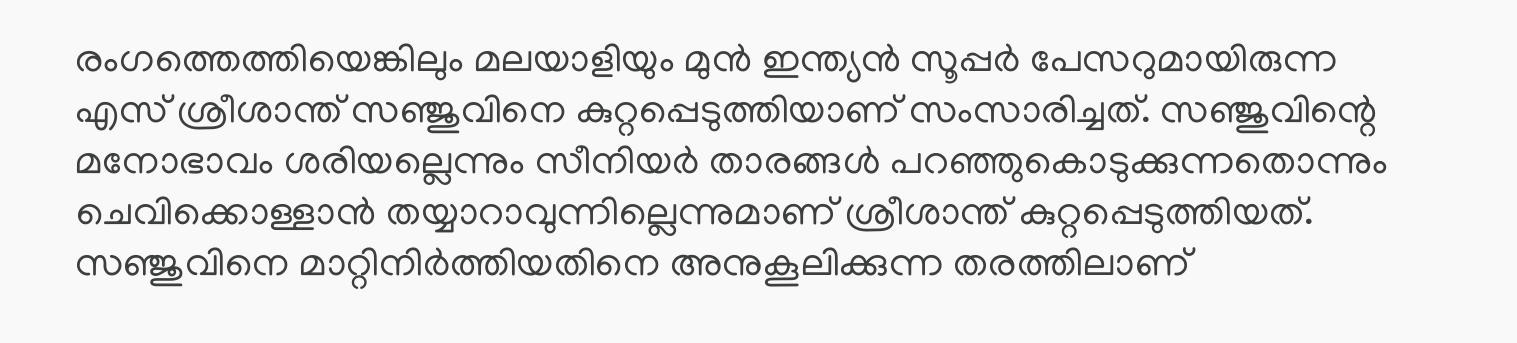രംഗത്തെത്തിയെങ്കിലും മലയാളിയും മുന്‍ ഇന്ത്യന്‍ സൂപ്പര്‍ പേസറുമായിരുന്ന എസ് ശ്രീശാന്ത് സഞ്ജുവിനെ കുറ്റപ്പെടുത്തിയാണ് സംസാരിച്ചത്. സഞ്ജുവിന്റെ മനോഭാവം ശരിയല്ലെന്നും സീനിയര്‍ താരങ്ങള്‍ പറഞ്ഞുകൊടുക്കുന്നതൊന്നും ചെവിക്കൊള്ളാന്‍ തയ്യാറാവുന്നില്ലെന്നുമാണ് ശ്രീശാന്ത് കുറ്റപ്പെടുത്തിയത്. സഞ്ജുവിനെ മാറ്റിനിര്‍ത്തിയതിനെ അനുകൂലിക്കുന്ന തരത്തിലാണ്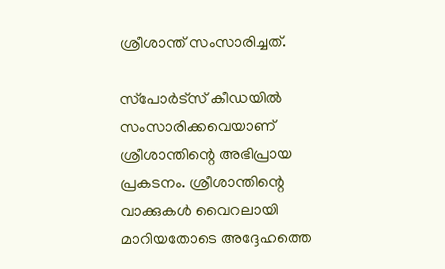ശ്രീശാന്ത് സംസാരിച്ചത്.

സ്‌പോര്‍ട്‌സ് കീഡയില്‍ സംസാരിക്കവെയാണ് ശ്രീശാന്തിന്റെ അഭിപ്രായ പ്രകടനം. ശ്രീശാന്തിന്റെ വാക്കുകള്‍ വൈറലായി മാറിയതോടെ അദ്ദേഹത്തെ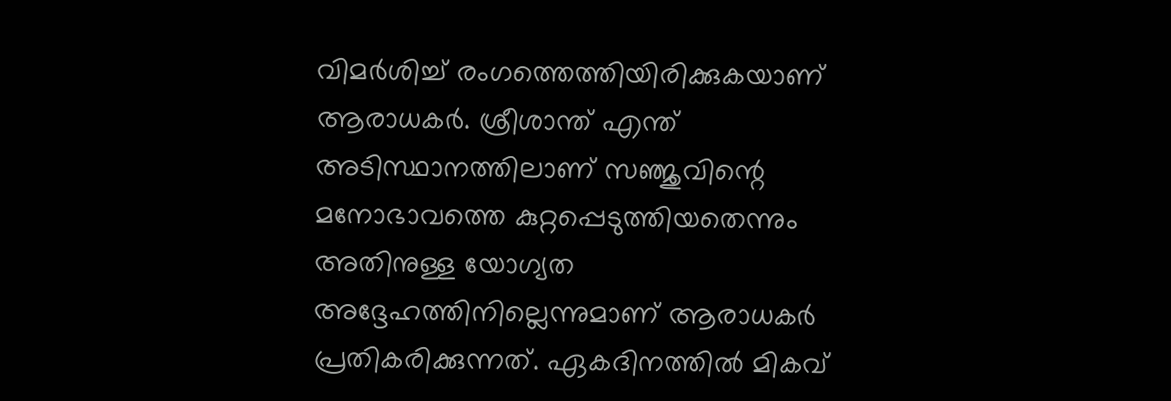വിമര്‍ശിച്ച് രംഗത്തെത്തിയിരിക്കുകയാണ് ആരാധകര്‍. ശ്രീശാന്ത് എന്ത് അടിസ്ഥാനത്തിലാണ് സഞ്ജുവിന്റെ മനോഭാവത്തെ കുറ്റപ്പെടുത്തിയതെന്നും അതിനുള്ള യോഗ്യത അദ്ദേഹത്തിനില്ലെന്നുമാണ് ആരാധകര്‍ പ്രതികരിക്കുന്നത്. ഏകദിനത്തില്‍ മികവ്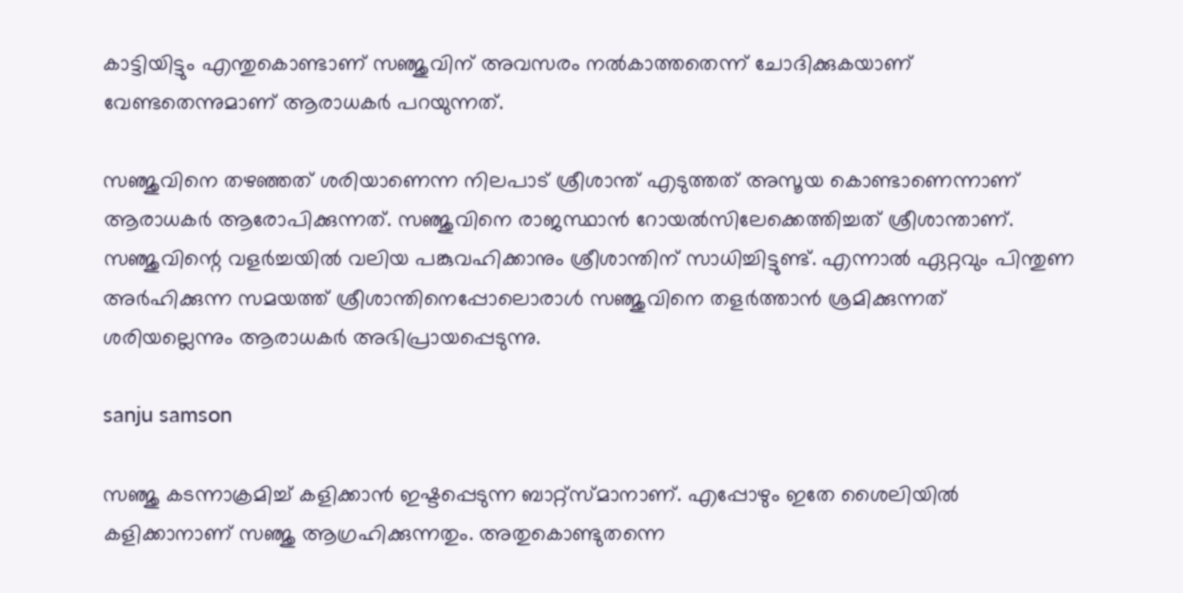കാട്ടിയിട്ടും എന്തുകൊണ്ടാണ് സഞ്ജുവിന് അവസരം നല്‍കാത്തതെന്ന് ചോദിക്കുകയാണ് വേണ്ടതെന്നുമാണ് ആരാധകര്‍ പറയുന്നത്.

സഞ്ജുവിനെ തഴഞ്ഞത് ശരിയാണെന്ന നിലപാട് ശ്രീശാന്ത് എടുത്തത് അസൂയ കൊണ്ടാണെന്നാണ് ആരാധകര്‍ ആരോപിക്കുന്നത്. സഞ്ജുവിനെ രാജസ്ഥാന്‍ റോയല്‍സിലേക്കെത്തിച്ചത് ശ്രീശാന്താണ്. സഞ്ജുവിന്റെ വളര്‍ച്ചയില്‍ വലിയ പങ്കുവഹിക്കാനും ശ്രീശാന്തിന് സാധിച്ചിട്ടുണ്ട്. എന്നാല്‍ ഏറ്റവും പിന്തുണ അര്‍ഹിക്കുന്ന സമയത്ത് ശ്രീശാന്തിനെപ്പോലൊരാള്‍ സഞ്ജുവിനെ തളര്‍ത്താന്‍ ശ്രമിക്കുന്നത് ശരിയല്ലെന്നും ആരാധകര്‍ അഭിപ്രായപ്പെടുന്നു.

sanju samson

സഞ്ജു കടന്നാക്രമിച്ച് കളിക്കാന്‍ ഇഷ്ടപ്പെടുന്ന ബാറ്റ്‌സ്മാനാണ്. എപ്പോഴും ഇതേ ശൈലിയില്‍ കളിക്കാനാണ് സഞ്ജു ആഗ്രഹിക്കുന്നതും. അതുകൊണ്ടുതന്നെ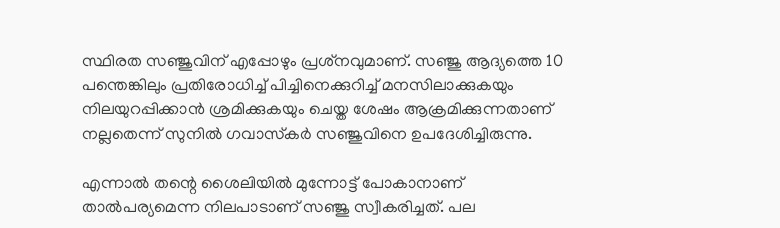സ്ഥിരത സഞ്ജുവിന് എപ്പോഴും പ്രശ്‌നവുമാണ്. സഞ്ജു ആദ്യത്തെ 10 പന്തെങ്കിലും പ്രതിരോധിച്ച് പിച്ചിനെക്കുറിച്ച് മനസിലാക്കുകയും നിലയുറപ്പിക്കാന്‍ ശ്രമിക്കുകയും ചെയ്ത ശേഷം ആക്രമിക്കുന്നതാണ് നല്ലതെന്ന് സുനില്‍ ഗവാസ്‌കര്‍ സഞ്ജുവിനെ ഉപദേശിച്ചിരുന്നു.

എന്നാല്‍ തന്റെ ശൈലിയില്‍ മുന്നോട്ട് പോകാനാണ് താല്‍പര്യമെന്ന നിലപാടാണ് സഞ്ജു സ്വീകരിച്ചത്. പല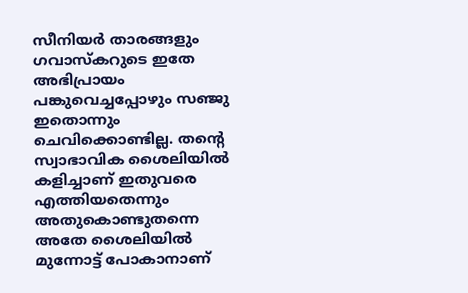സീനിയര്‍ താരങ്ങളും ഗവാസ്‌കറുടെ ഇതേ അഭിപ്രായം പങ്കുവെച്ചപ്പോഴും സഞ്ജു ഇതൊന്നും ചെവിക്കൊണ്ടില്ല. തന്റെ സ്വാഭാവിക ശൈലിയില്‍ കളിച്ചാണ് ഇതുവരെ എത്തിയതെന്നും അതുകൊണ്ടുതന്നെ അതേ ശൈലിയില്‍ മുന്നോട്ട് പോകാനാണ്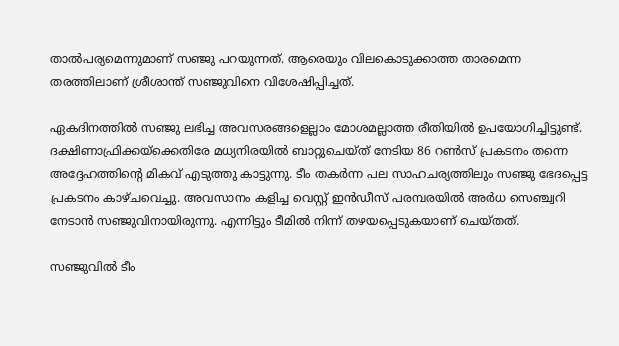താല്‍പര്യമെന്നുമാണ് സഞ്ജു പറയുന്നത്. ആരെയും വിലകൊടുക്കാത്ത താരമെന്ന തരത്തിലാണ് ശ്രീശാന്ത് സഞ്ജുവിനെ വിശേഷിപ്പിച്ചത്.

ഏകദിനത്തില്‍ സഞ്ജു ലഭിച്ച അവസരങ്ങളെല്ലാം മോശമല്ലാത്ത രീതിയില്‍ ഉപയോഗിച്ചിട്ടുണ്ട്. ദക്ഷിണാഫ്രിക്കയ്‌ക്കെതിരേ മധ്യനിരയില്‍ ബാറ്റുചെയ്ത് നേടിയ 86 റണ്‍സ് പ്രകടനം തന്നെ അദ്ദേഹത്തിന്റെ മികവ് എടുത്തു കാട്ടുന്നു. ടീം തകര്‍ന്ന പല സാഹചര്യത്തിലും സഞ്ജു ഭേദപ്പെട്ട പ്രകടനം കാഴ്ചവെച്ചു. അവസാനം കളിച്ച വെസ്റ്റ് ഇന്‍ഡീസ് പരമ്പരയില്‍ അര്‍ധ സെഞ്ച്വറി നേടാന്‍ സഞ്ജുവിനായിരുന്നു. എന്നിട്ടും ടീമില്‍ നിന്ന് തഴയപ്പെടുകയാണ് ചെയ്തത്.

സഞ്ജുവില്‍ ടീം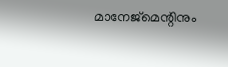മാനേജ്‌മെന്റിനും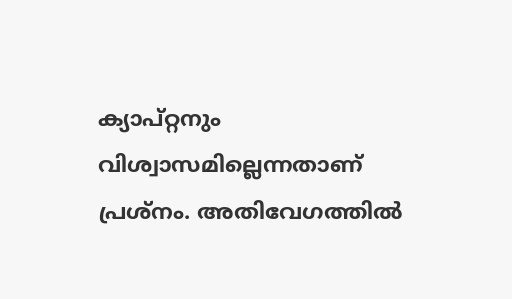ക്യാപ്റ്റനും വിശ്വാസമില്ലെന്നതാണ് പ്രശ്‌നം. അതിവേഗത്തില്‍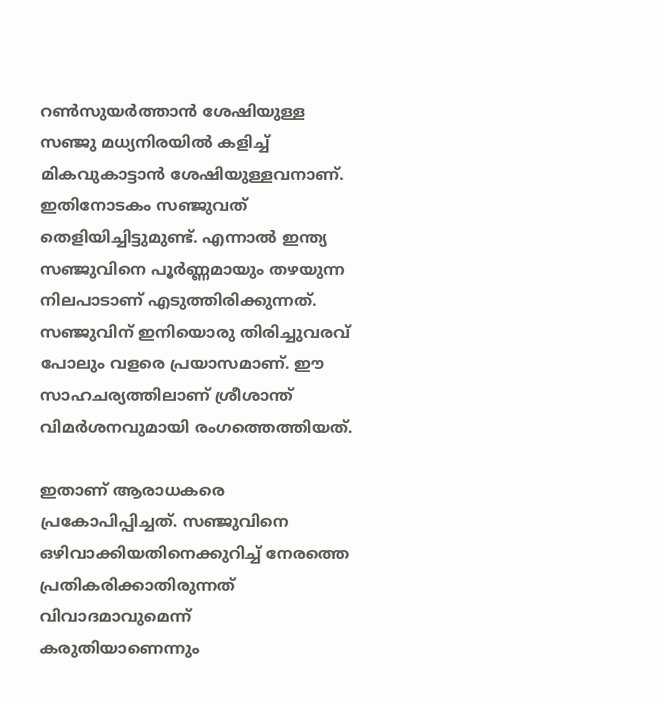റണ്‍സുയര്‍ത്താന്‍ ശേഷിയുള്ള സഞ്ജു മധ്യനിരയില്‍ കളിച്ച് മികവുകാട്ടാന്‍ ശേഷിയുള്ളവനാണ്. ഇതിനോടകം സഞ്ജുവത് തെളിയിച്ചിട്ടുമുണ്ട്. എന്നാല്‍ ഇന്ത്യ സഞ്ജുവിനെ പൂര്‍ണ്ണമായും തഴയുന്ന നിലപാടാണ് എടുത്തിരിക്കുന്നത്. സഞ്ജുവിന് ഇനിയൊരു തിരിച്ചുവരവ് പോലും വളരെ പ്രയാസമാണ്. ഈ സാഹചര്യത്തിലാണ് ശ്രീശാന്ത് വിമര്‍ശനവുമായി രംഗത്തെത്തിയത്.

ഇതാണ് ആരാധകരെ പ്രകോപിപ്പിച്ചത്. സഞ്ജുവിനെ ഒഴിവാക്കിയതിനെക്കുറിച്ച് നേരത്തെ പ്രതികരിക്കാതിരുന്നത് വിവാദമാവുമെന്ന് കരുതിയാണെന്നും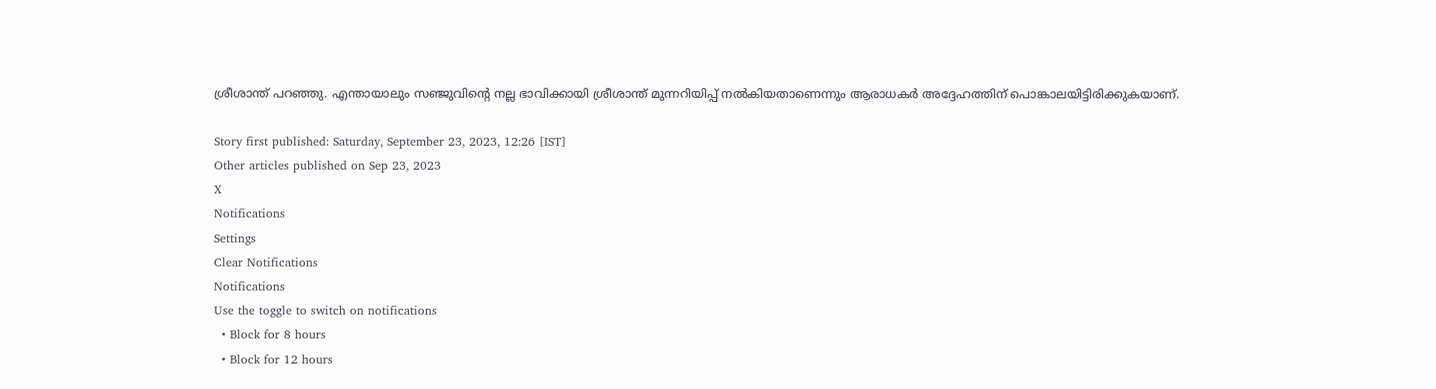ശ്രീശാന്ത് പറഞ്ഞു. എന്തായാലും സഞ്ജുവിന്റെ നല്ല ഭാവിക്കായി ശ്രീശാന്ത് മുന്നറിയിപ്പ് നല്‍കിയതാണെന്നും ആരാധകര്‍ അദ്ദേഹത്തിന് പൊങ്കാലയിട്ടിരിക്കുകയാണ്.

Story first published: Saturday, September 23, 2023, 12:26 [IST]
Other articles published on Sep 23, 2023
X
Notifications
Settings
Clear Notifications
Notifications
Use the toggle to switch on notifications
  • Block for 8 hours
  • Block for 12 hours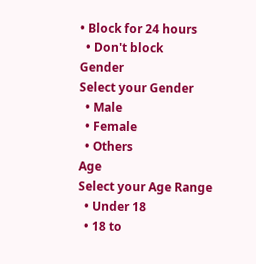• Block for 24 hours
  • Don't block
Gender
Select your Gender
  • Male
  • Female
  • Others
Age
Select your Age Range
  • Under 18
  • 18 to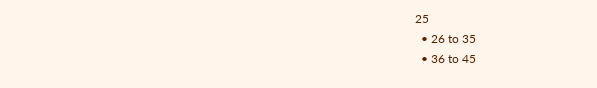25
  • 26 to 35
  • 36 to 45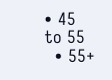• 45 to 55
  • 55+